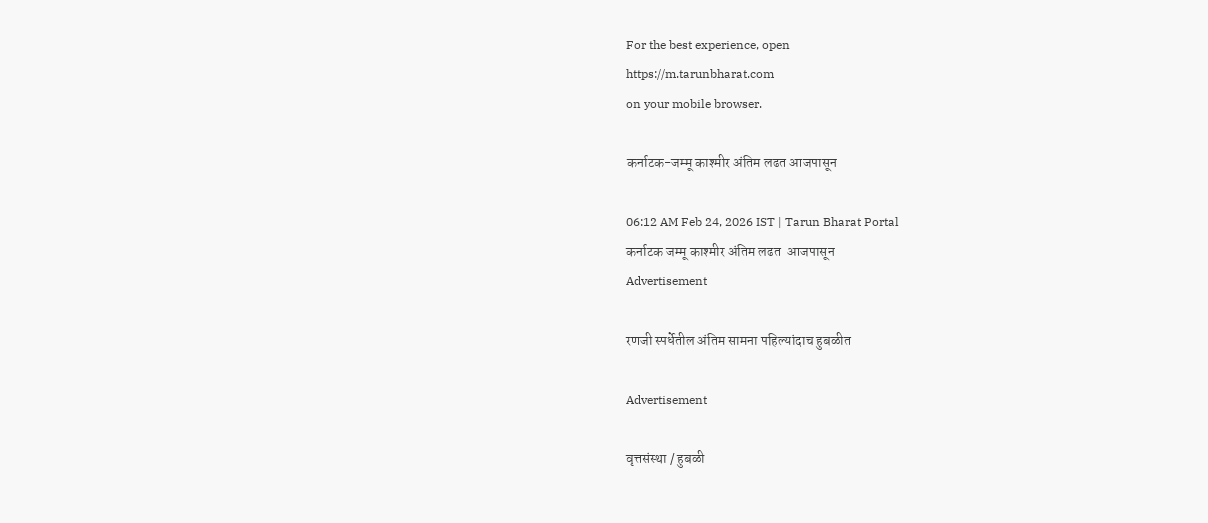For the best experience, open
https://m.tarunbharat.com
on your mobile browser.

कर्नाटक-जम्मू काश्मीर अंतिम लढत आजपासून

06:12 AM Feb 24, 2026 IST | Tarun Bharat Portal
कर्नाटक जम्मू काश्मीर अंतिम लढत  आजपासून
Advertisement

रणजी स्पर्धेतील अंतिम सामना पहिल्यांदाच हुबळीत

Advertisement

वृत्तसंस्था / हुबळी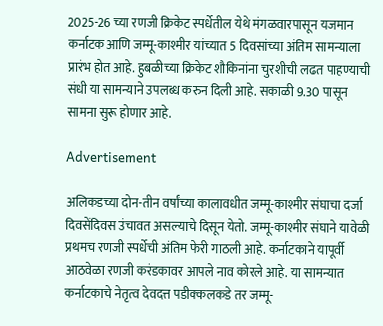2025-26 च्या रणजी क्रिकेट स्पर्धेतील येथे मंगळवारपासून यजमान कर्नाटक आणि जम्मू-काश्मीर यांच्यात 5 दिवसांच्या अंतिम सामन्याला प्रारंभ होत आहे. हुबळीच्या क्रिकेट शौकिनांना चुरशीची लढत पाहण्याची संधी या सामन्याने उपलब्ध करुन दिली आहे. सकाळी 9.30 पासून सामना सुरू होणार आहे.

Advertisement

अलिकडच्या दोन-तीन वर्षांच्या कालावधीत जम्मू-काश्मीर संघाचा दर्जा दिवसेंदिवस उंचावत असल्याचे दिसून येतो. जम्मू-काश्मीर संघाने यावेळी प्रथमच रणजी स्पर्धेची अंतिम फेरी गाठली आहे. कर्नाटकाने यापूर्वी आठवेळा रणजी करंडकावर आपले नाव कोरले आहे. या सामन्यात कर्नाटकाचे नेतृत्व देवदत्त पडीक्कलकडे तर जम्मू-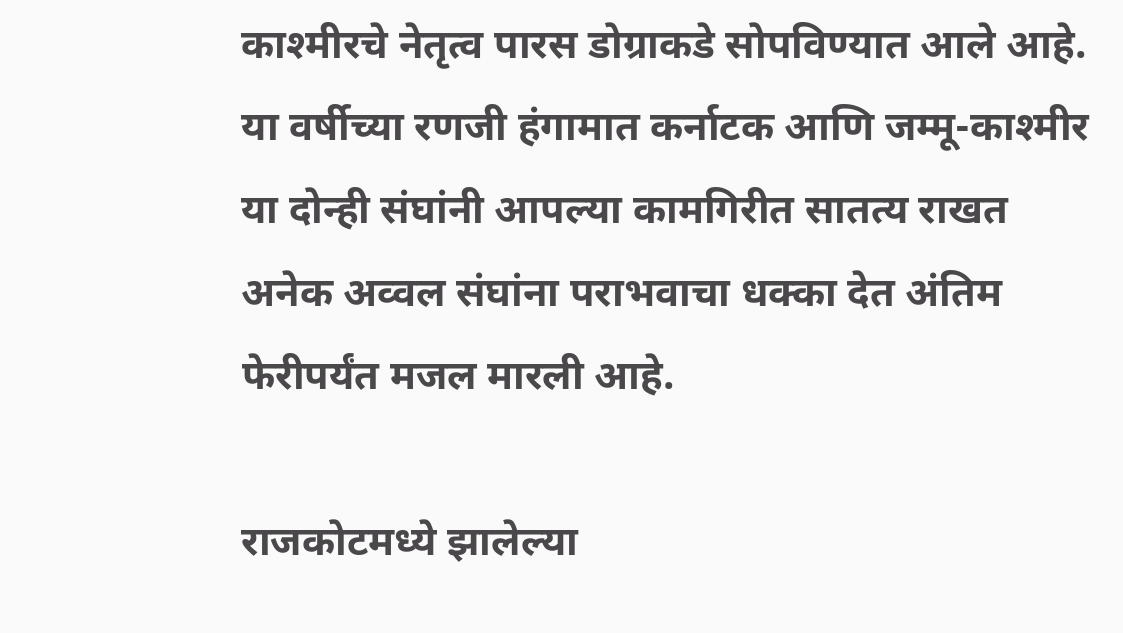काश्मीरचे नेतृत्व पारस डोग्राकडे सोपविण्यात आले आहे. या वर्षीच्या रणजी हंगामात कर्नाटक आणि जम्मू-काश्मीर या दोन्ही संघांनी आपल्या कामगिरीत सातत्य राखत अनेक अव्वल संघांना पराभवाचा धक्का देत अंतिम फेरीपर्यंत मजल मारली आहे.

राजकोटमध्ये झालेल्या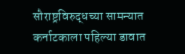सौराष्ट्रविरुद्धच्या सामन्यात कर्नाटकाला पहिल्या डावात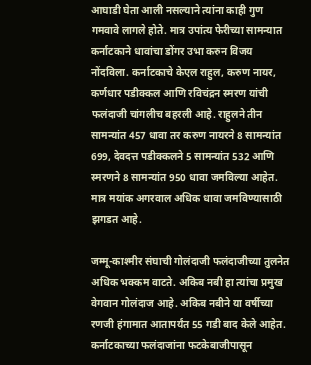आघाडी घेता आली नसल्याने त्यांना काही गुण गमवावे लागले होते. मात्र उपांत्य फेरीच्या सामन्यात कर्नाटकाने धावांचा डोंगर उभा करुन विजय नोंदविला. कर्नाटकाचे केएल राहुल, करुण नायर, कर्णधार पडीक्कल आणि रविचंद्रन स्मरण यांची फलंदाजी चांगलीच बहरली आहे. राहुलने तीन सामन्यांत 457 धावा तर करुण नायरने 8 सामन्यांत 699, देवदत्त पडीक्कलने 5 सामन्यांत 532 आणि स्मरणने 8 सामन्यांत 950 धावा जमविल्या आहेत. मात्र मयांक अगरवाल अधिक धावा जमविण्यासाठी झगडत आहे.

जम्मू-काश्मीर संघाची गोलंदाजी फलंदाजीच्या तुलनेत अधिक भक्कम वाटते. अकिब नबी हा त्यांचा प्रमुख वेगवान गोलंदाज आहे. अकिब नबीने या वर्षीच्या रणजी हंगामात आतापर्यंत 55 गडी बाद केले आहेत. कर्नाटकाच्या फलंदाजांना फटकेबाजीपासून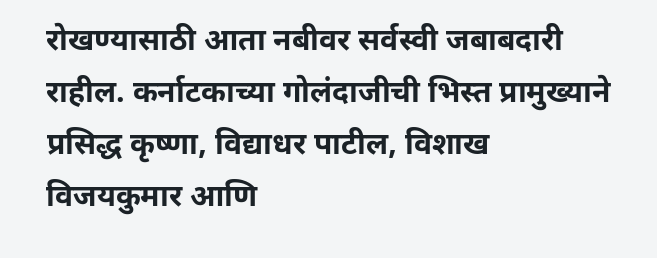रोखण्यासाठी आता नबीवर सर्वस्वी जबाबदारी राहील. कर्नाटकाच्या गोलंदाजीची भिस्त प्रामुख्याने प्रसिद्ध कृष्णा, विद्याधर पाटील, विशाख विजयकुमार आणि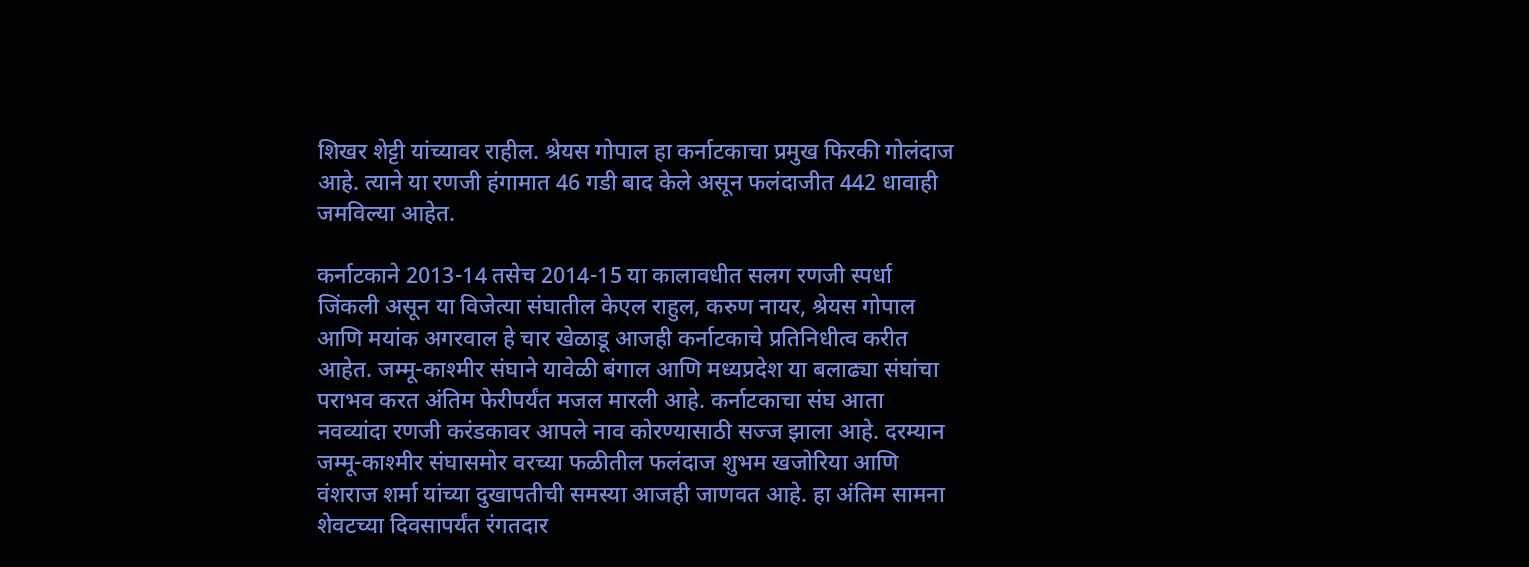शिखर शेट्टी यांच्यावर राहील. श्रेयस गोपाल हा कर्नाटकाचा प्रमुख फिरकी गोलंदाज आहे. त्याने या रणजी हंगामात 46 गडी बाद केले असून फलंदाजीत 442 धावाही जमविल्या आहेत.

कर्नाटकाने 2013-14 तसेच 2014-15 या कालावधीत सलग रणजी स्पर्धा जिंकली असून या विजेत्या संघातील केएल राहुल, करुण नायर, श्रेयस गोपाल आणि मयांक अगरवाल हे चार खेळाडू आजही कर्नाटकाचे प्रतिनिधीत्व करीत आहेत. जम्मू-काश्मीर संघाने यावेळी बंगाल आणि मध्यप्रदेश या बलाढ्या संघांचा पराभव करत अंतिम फेरीपर्यंत मजल मारली आहे. कर्नाटकाचा संघ आता नवव्यांदा रणजी करंडकावर आपले नाव कोरण्यासाठी सज्ज झाला आहे. दरम्यान जम्मू-काश्मीर संघासमोर वरच्या फळीतील फलंदाज शुभम खजोरिया आणि वंशराज शर्मा यांच्या दुखापतीची समस्या आजही जाणवत आहे. हा अंतिम सामना शेवटच्या दिवसापर्यंत रंगतदार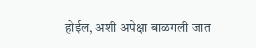होईल, अशी अपेक्षा बाळगली जात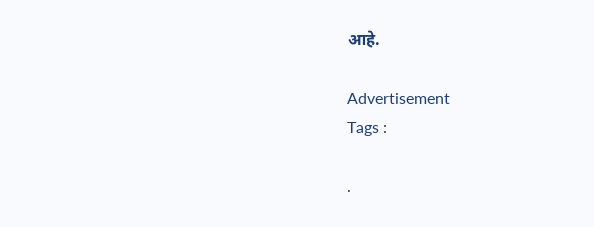आहे.

Advertisement
Tags :

.